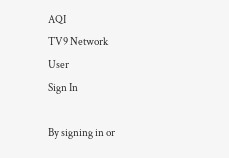AQI
TV9 Network
User
Sign In

By signing in or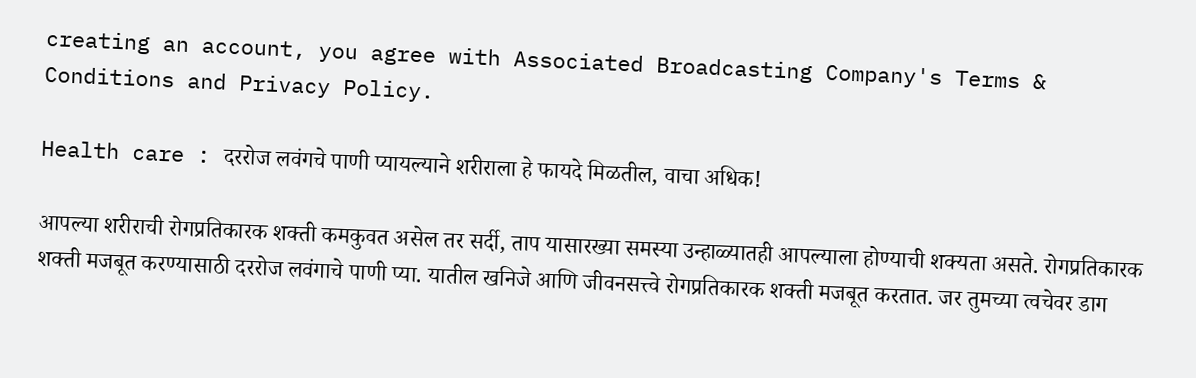creating an account, you agree with Associated Broadcasting Company's Terms & Conditions and Privacy Policy.

Health care : दररोज लवंगचे पाणी प्यायल्याने शरीराला हे फायदे मिळतील, वाचा अधिक!

आपल्या शरीराची रोगप्रतिकारक शक्ती कमकुवत असेल तर सर्दी, ताप यासारख्या समस्या उन्हाळ्यातही आपल्याला होण्याची शक्यता असते. रोगप्रतिकारक शक्ती मजबूत करण्यासाठी दररोज लवंगाचे पाणी प्या. यातील खनिजे आणि जीवनसत्त्वे रोगप्रतिकारक शक्ती मजबूत करतात. जर तुमच्या त्वचेवर डाग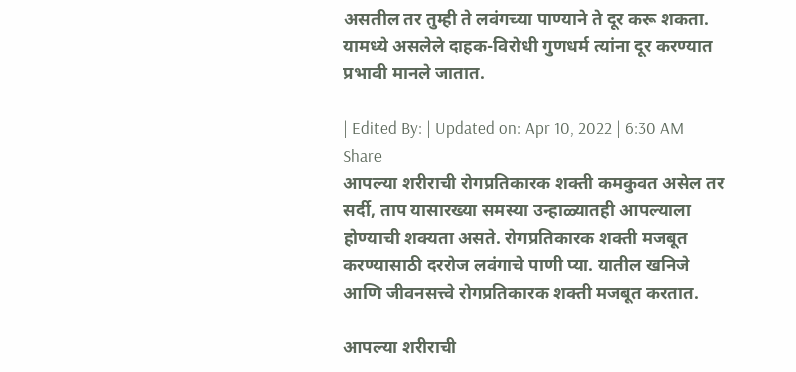असतील तर तुम्ही ते लवंगच्या पाण्याने ते दूर करू शकता. यामध्ये असलेले दाहक-विरोधी गुणधर्म त्यांना दूर करण्यात प्रभावी मानले जातात.

| Edited By: | Updated on: Apr 10, 2022 | 6:30 AM
Share
आपल्या शरीराची रोगप्रतिकारक शक्ती कमकुवत असेल तर सर्दी, ताप यासारख्या समस्या उन्हाळ्यातही आपल्याला होण्याची शक्यता असते. रोगप्रतिकारक शक्ती मजबूत करण्यासाठी दररोज लवंगाचे पाणी प्या. यातील खनिजे आणि जीवनसत्त्वे रोगप्रतिकारक शक्ती मजबूत करतात.

आपल्या शरीराची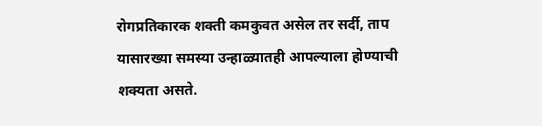रोगप्रतिकारक शक्ती कमकुवत असेल तर सर्दी, ताप यासारख्या समस्या उन्हाळ्यातही आपल्याला होण्याची शक्यता असते.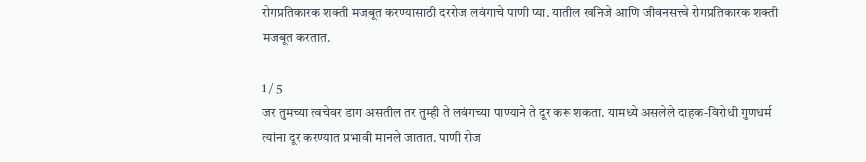रोगप्रतिकारक शक्ती मजबूत करण्यासाठी दररोज लवंगाचे पाणी प्या. यातील खनिजे आणि जीवनसत्त्वे रोगप्रतिकारक शक्ती मजबूत करतात.

1 / 5
जर तुमच्या त्वचेवर डाग असतील तर तुम्ही ते लवंगच्या पाण्याने ते दूर करू शकता. यामध्ये असलेले दाहक-विरोधी गुणधर्म त्यांना दूर करण्यात प्रभावी मानले जातात. पाणी रोज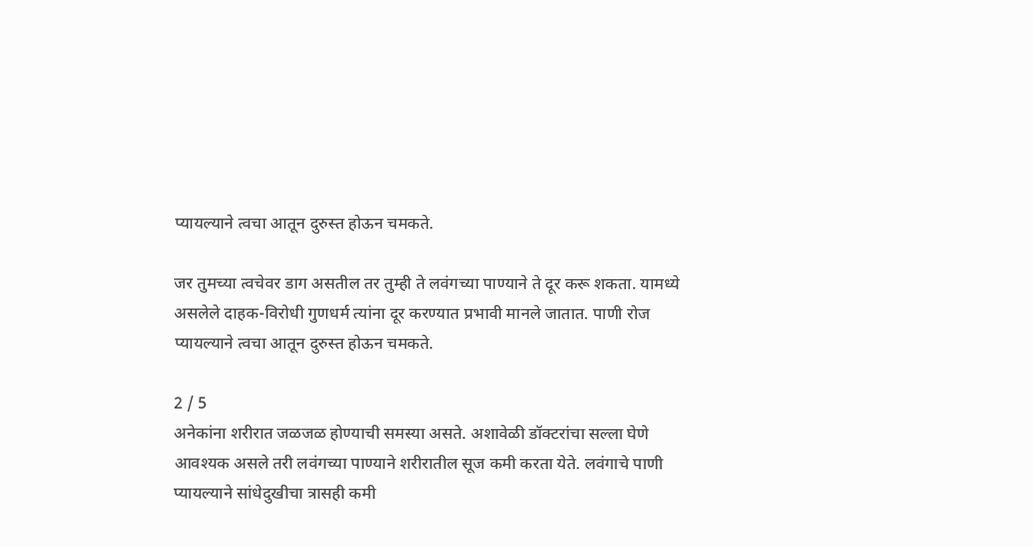प्यायल्याने त्वचा आतून दुरुस्त होऊन चमकते.

जर तुमच्या त्वचेवर डाग असतील तर तुम्ही ते लवंगच्या पाण्याने ते दूर करू शकता. यामध्ये असलेले दाहक-विरोधी गुणधर्म त्यांना दूर करण्यात प्रभावी मानले जातात. पाणी रोज प्यायल्याने त्वचा आतून दुरुस्त होऊन चमकते.

2 / 5
अनेकांना शरीरात जळजळ होण्याची समस्या असते. अशावेळी डॉक्टरांचा सल्ला घेणे आवश्यक असले तरी लवंगच्या पाण्याने शरीरातील सूज कमी करता येते. लवंगाचे पाणी प्यायल्याने सांधेदुखीचा त्रासही कमी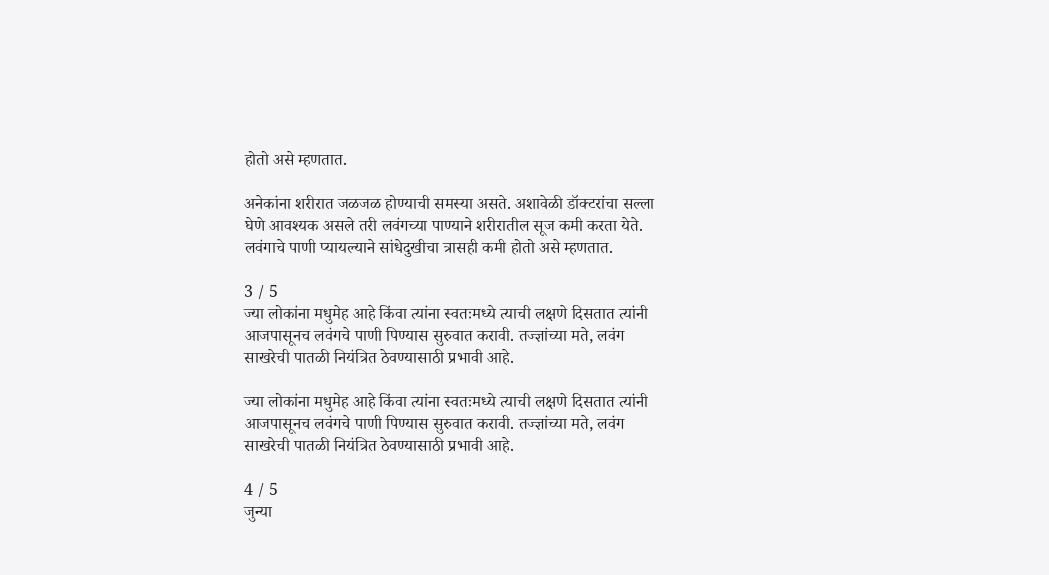होतो असे म्हणतात.

अनेकांना शरीरात जळजळ होण्याची समस्या असते. अशावेळी डॉक्टरांचा सल्ला घेणे आवश्यक असले तरी लवंगच्या पाण्याने शरीरातील सूज कमी करता येते. लवंगाचे पाणी प्यायल्याने सांधेदुखीचा त्रासही कमी होतो असे म्हणतात.

3 / 5
ज्या लोकांना मधुमेह आहे किंवा त्यांना स्वतःमध्ये त्याची लक्षणे दिसतात त्यांनी आजपासूनच लवंगचे पाणी पिण्यास सुरुवात करावी. तज्ज्ञांच्या मते, लवंग साखरेची पातळी नियंत्रित ठेवण्यासाठी प्रभावी आहे.

ज्या लोकांना मधुमेह आहे किंवा त्यांना स्वतःमध्ये त्याची लक्षणे दिसतात त्यांनी आजपासूनच लवंगचे पाणी पिण्यास सुरुवात करावी. तज्ज्ञांच्या मते, लवंग साखरेची पातळी नियंत्रित ठेवण्यासाठी प्रभावी आहे.

4 / 5
जुन्या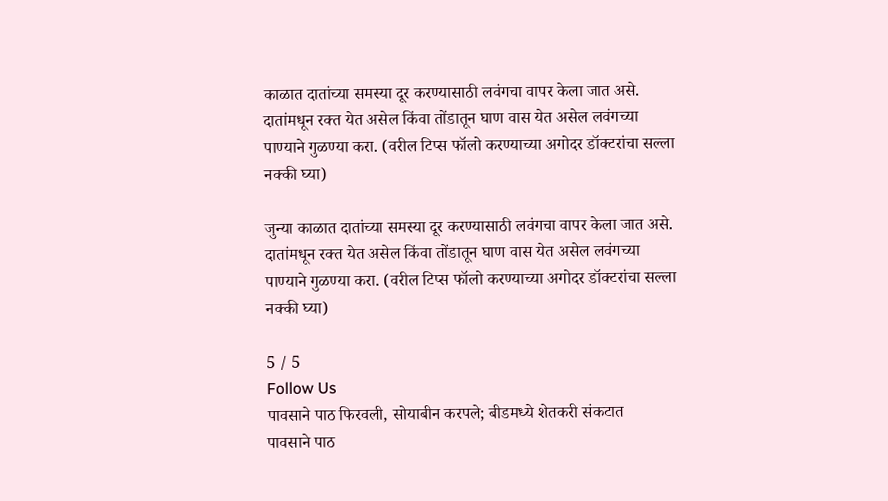काळात दातांच्या समस्या दूर करण्यासाठी लवंगचा वापर केला जात असे. दातांमधून रक्त येत असेल किंवा तोंडातून घाण वास येत असेल लवंगच्या पाण्याने गुळण्या करा. (वरील टिप्स फॉलो करण्याच्या अगोदर डॉक्टरांचा सल्ला नक्की घ्या)

जुन्या काळात दातांच्या समस्या दूर करण्यासाठी लवंगचा वापर केला जात असे. दातांमधून रक्त येत असेल किंवा तोंडातून घाण वास येत असेल लवंगच्या पाण्याने गुळण्या करा. (वरील टिप्स फॉलो करण्याच्या अगोदर डॉक्टरांचा सल्ला नक्की घ्या)

5 / 5
Follow Us
पावसाने पाठ फिरवली, सोयाबीन करपले; बीडमध्ये शेतकरी संकटात
पावसाने पाठ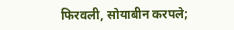फिरवली, सोयाबीन करपले;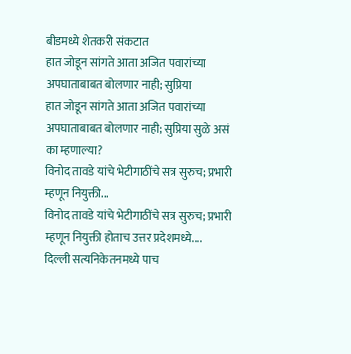बीडमध्ये शेतकरी संकटात
हात जोडून सांगते आता अजित पवारांच्या अपघाताबाबत बोलणार नाही; सुप्रिया
हात जोडून सांगते आता अजित पवारांच्या अपघाताबाबत बोलणार नाही; सुप्रिया सुळे असं का म्हणाल्या?
विनोद तावडे यांचे भेटीगाठींचे सत्र सुरुच; प्रभारी म्हणून नियुक्ती...
विनोद तावडे यांचे भेटीगाठींचे सत्र सुरुच; प्रभारी म्हणून नियुक्ती होताच उत्तर प्रदेशमध्ये....
दिल्ली सत्यनिकेतनमध्ये पाच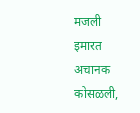मजली इमारत अचानक कोसळली,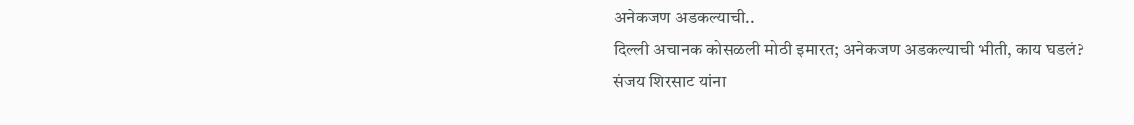अनेकजण अडकल्याची..
दिल्ली अचानक कोसळली मोठी इमारत; अनेकजण अडकल्याची भीती, काय घडलं?
संजय शिरसाट यांना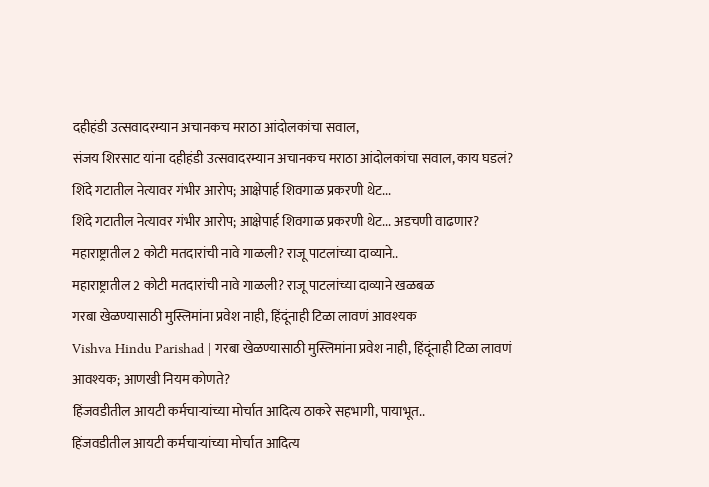दहीहंडी उत्सवादरम्यान अचानकच मराठा आंदोलकांचा सवाल,
संजय शिरसाट यांना दहीहंडी उत्सवादरम्यान अचानकच मराठा आंदोलकांचा सवाल, काय घडलं?
शिंदे गटातील नेत्यावर गंभीर आरोप; आक्षेपार्ह शिवगाळ प्रकरणी थेट...
शिंदे गटातील नेत्यावर गंभीर आरोप; आक्षेपार्ह शिवगाळ प्रकरणी थेट... अडचणी वाढणार?
महाराष्ट्रातील 2 कोटी मतदारांची नावे गाळली? राजू पाटलांच्या दाव्याने..
महाराष्ट्रातील 2 कोटी मतदारांची नावे गाळली? राजू पाटलांच्या दाव्याने खळबळ
गरबा खेळण्यासाठी मुस्लिमांना प्रवेश नाही, हिंदूंनाही टिळा लावणं आवश्यक
Vishva Hindu Parishad | गरबा खेळण्यासाठी मुस्लिमांना प्रवेश नाही, हिंदूंनाही टिळा लावणं आवश्यक; आणखी नियम कोणते?
हिंजवडीतील आयटी कर्मचाऱ्यांच्या मोर्चात आदित्य ठाकरे सहभागी, पायाभूत..
हिंजवडीतील आयटी कर्मचाऱ्यांच्या मोर्चात आदित्य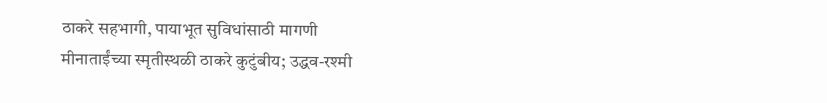ठाकरे सहभागी, पायाभूत सुविधांसाठी मागणी
मीनाताईंच्या स्मृतीस्थळी ठाकरे कुटुंबीय; उद्धव-रश्मी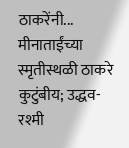ठाकरेंनी...
मीनाताईंच्या स्मृतीस्थळी ठाकरे कुटुंबीय; उद्धव-रश्मी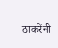ठाकरेंनी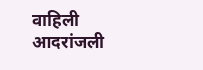वाहिली आदरांजली